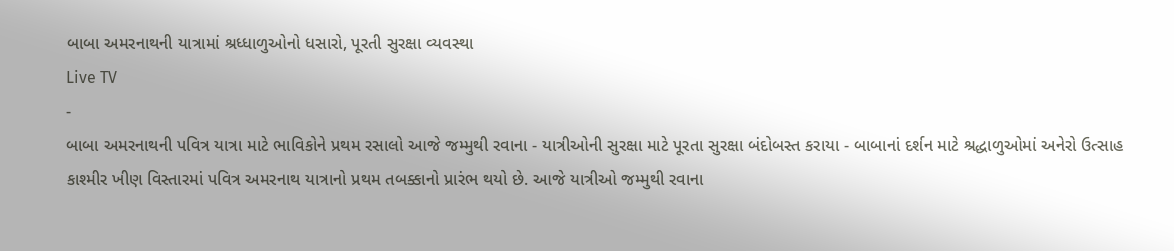બાબા અમરનાથની યાત્રામાં શ્રધ્ધાળુઓનો ધસારો, પૂરતી સુરક્ષા વ્યવસ્થા
Live TV
-
બાબા અમરનાથની પવિત્ર યાત્રા માટે ભાવિકોને પ્રથમ રસાલો આજે જમ્મુથી રવાના - યાત્રીઓની સુરક્ષા માટે પૂરતા સુરક્ષા બંદોબસ્ત કરાયા - બાબાનાં દર્શન માટે શ્રદ્ધાળુઓમાં અનેરો ઉત્સાહ કાશ્મીર ખીણ વિસ્તારમાં પવિત્ર અમરનાથ યાત્રાનો પ્રથમ તબક્કાનો પ્રારંભ થયો છે. આજે યાત્રીઓ જમ્મુથી રવાના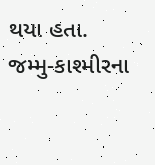થયા હતા. જમ્મુ-કાશ્મીરના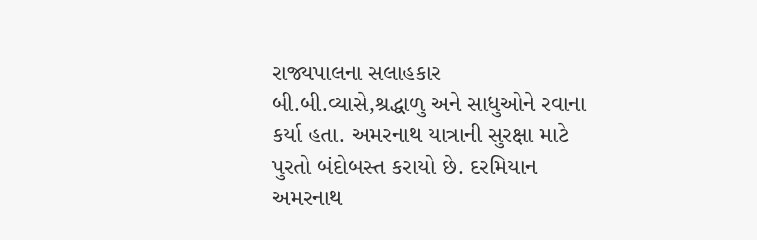રાજ્યપાલના સલાહકાર બી.બી.વ્યાસે,શ્રદ્ધાળુ અને સાધુઓને રવાના કર્યા હતા. અમરનાથ યાત્રાની સુરક્ષા માટે પુરતો બંદોબસ્ત કરાયો છે. દરમિયાન અમરનાથ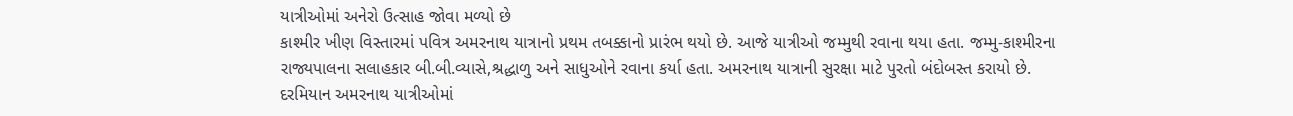યાત્રીઓમાં અનેરો ઉત્સાહ જોવા મળ્યો છે
કાશ્મીર ખીણ વિસ્તારમાં પવિત્ર અમરનાથ યાત્રાનો પ્રથમ તબક્કાનો પ્રારંભ થયો છે. આજે યાત્રીઓ જમ્મુથી રવાના થયા હતા. જમ્મુ-કાશ્મીરના રાજ્યપાલના સલાહકાર બી.બી.વ્યાસે,શ્રદ્ધાળુ અને સાધુઓને રવાના કર્યા હતા. અમરનાથ યાત્રાની સુરક્ષા માટે પુરતો બંદોબસ્ત કરાયો છે. દરમિયાન અમરનાથ યાત્રીઓમાં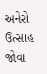અનેરો ઉત્સાહ જોવા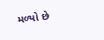મળ્યો છે